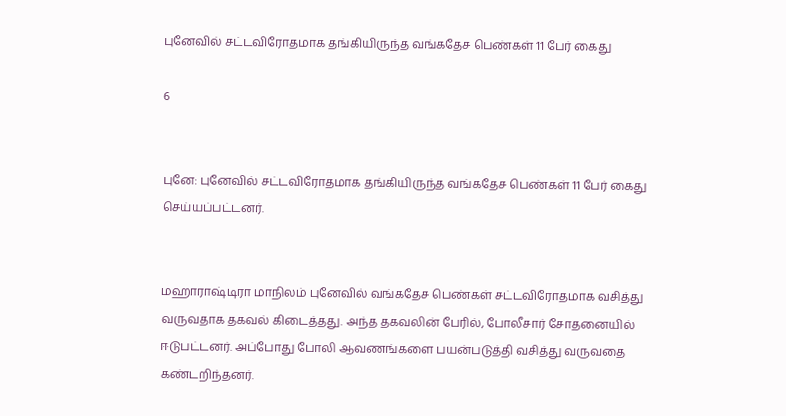புனேவில் சட்டவிரோதமாக தங்கியிருந்த வங்கதேச பெண்கள் 11 பேர் கைது

6


புனே: புனேவில் சட்டவிரோதமாக தங்கியிருந்த வங்கதேச பெண்கள் 11 பேர் கைது செய்யப்பட்டனர்.


மஹாராஷ்டிரா மாநிலம் புனேவில் வங்கதேச பெண்கள் சட்டவிரோதமாக வசித்து வருவதாக தகவல் கிடைத்தது. அந்த தகவலின் பேரில், போலீசார் சோதனையில் ஈடுபட்டனர். அப்போது போலி ஆவணங்களை பயன்படுத்தி வசித்து வருவதை கண்டறிந்தனர்.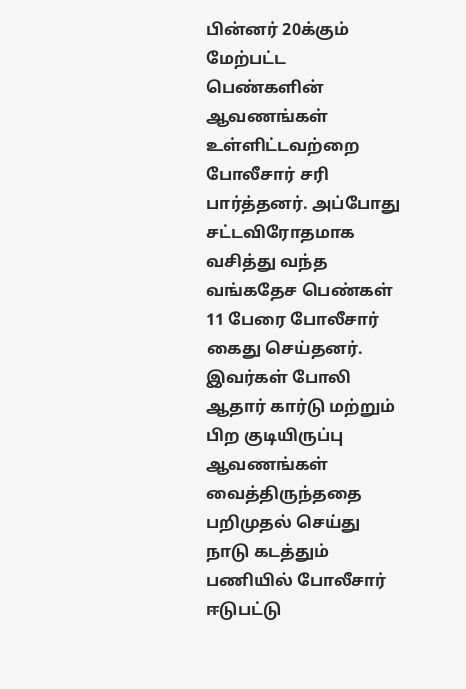பின்னர் 20க்கும் மேற்பட்ட பெண்களின் ஆவணங்கள் உள்ளிட்டவற்றை போலீசார் சரி பார்த்தனர். அப்போது சட்டவிரோதமாக வசித்து வந்த வங்கதேச பெண்கள் 11 பேரை போலீசார் கைது செய்தனர். இவர்கள் போலி ஆதார் கார்டு மற்றும் பிற குடியிருப்பு ஆவணங்கள் வைத்திருந்ததை பறிமுதல் செய்து நாடு கடத்தும் பணியில் போலீசார் ஈடுபட்டு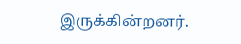இருக்கின்றனர்.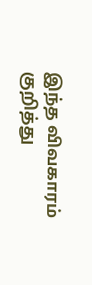இந்த விவகாரம் குறித்து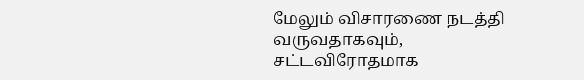மேலும் விசாரணை நடத்தி வருவதாகவும், சட்டவிரோதமாக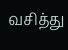வசித்து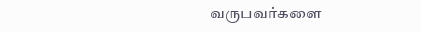வருபவர்களை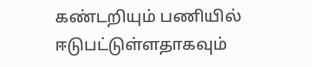கண்டறியும் பணியில் ஈடுபட்டுள்ளதாகவும்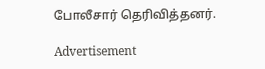போலீசார் தெரிவித்தனர்.

Advertisement